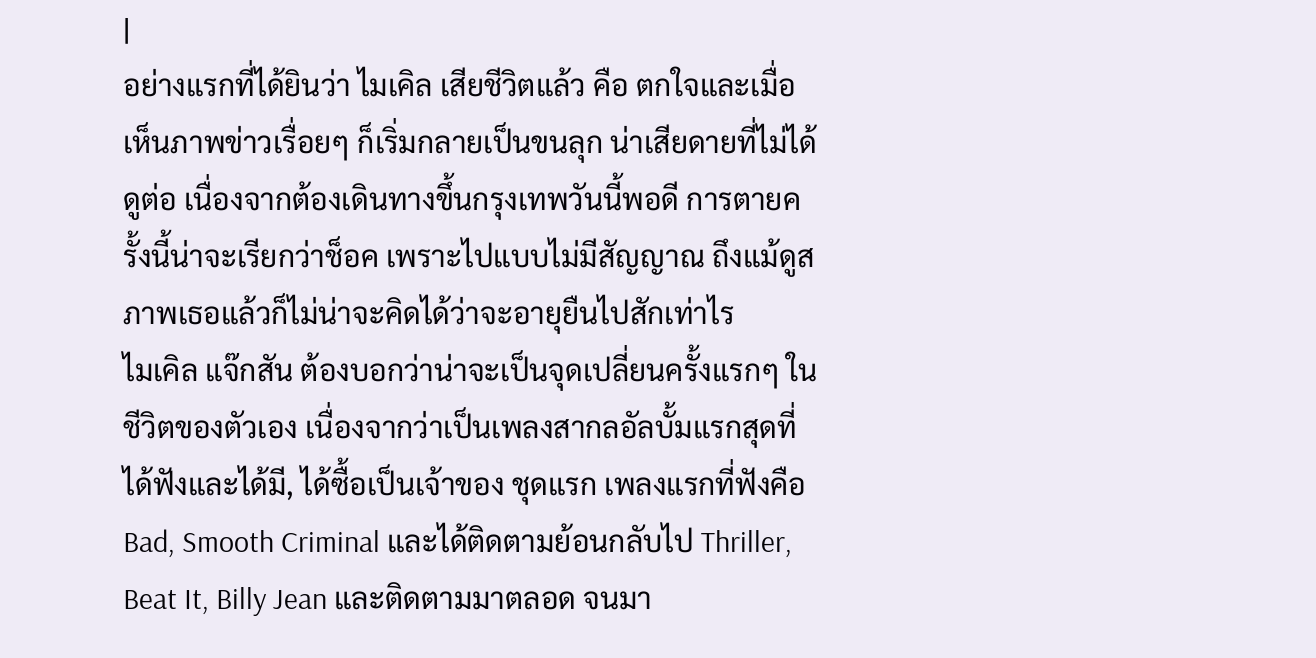|
อย่างแรกที่ได้ยินว่า ไมเคิล เสียชีวิตแล้ว คือ ตกใจและเมื่อเห็นภาพข่าวเรื่อยๆ ก็เริ่มกลายเป็นขนลุก น่าเสียดายที่ไม่ได้ดูต่อ เนื่องจากต้องเดินทางขึ้นกรุงเทพวันนี้พอดี การตายครั้งนี้น่าจะเรียกว่าช็อค เพราะไปแบบไม่มีสัญญาณ ถึงแม้ดูสภาพเธอแล้วก็ไม่น่าจะคิดได้ว่าจะอายุยืนไปสักเท่าไร
ไมเคิล แจ๊กสัน ต้องบอกว่าน่าจะเป็นจุดเปลี่ยนครั้งแรกๆ ในชีวิตของตัวเอง เนื่องจากว่าเป็นเพลงสากลอัลบั้มแรกสุดที่ได้ฟังและได้มี, ได้ซื้อเป็นเจ้าของ ชุดแรก เพลงแรกที่ฟังคือ Bad, Smooth Criminal และได้ติดตามย้อนกลับไป Thriller, Beat It, Billy Jean และติดตามมาตลอด จนมา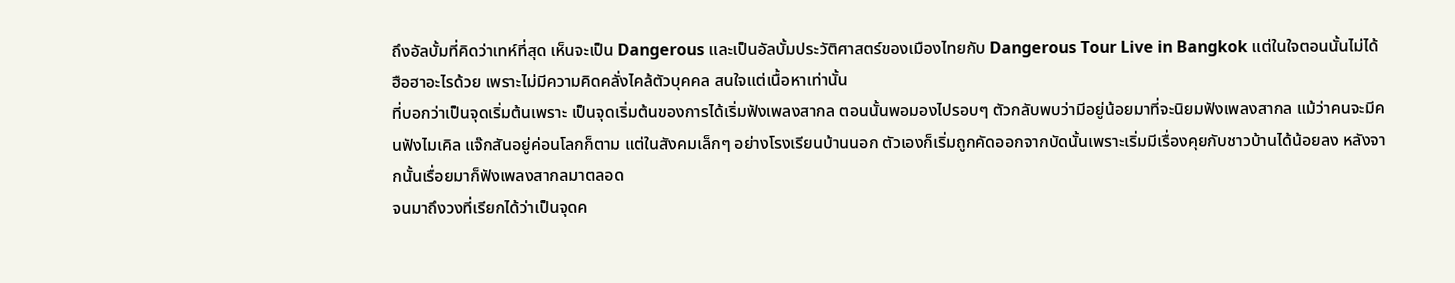ถึงอัลบั้มที่คิดว่าเทห์ที่สุด เห็นจะเป็น Dangerous และเป็นอัลบั้มประวัติศาสตร์ของเมืองไทยกับ Dangerous Tour Live in Bangkok แต่ในใจตอนนั้นไม่ได้ฮือฮาอะไรด้วย เพราะไม่มีความคิดคลั่งไคล้ตัวบุคคล สนใจแต่เนื้อหาเท่านั้น
ที่บอกว่าเป็นจุดเริ่มต้นเพราะ เป็นจุดเริ่มต้นของการได้เริ่มฟังเพลงสากล ตอนนั้นพอมองไปรอบๆ ตัวกลับพบว่ามีอยู่น้อยมาที่จะนิยมฟังเพลงสากล แม้ว่าคนจะมีคนฟังไมเคิล แจ๊กสันอยู่ค่อนโลกก็ตาม แต่ในสังคมเล็กๆ อย่างโรงเรียนบ้านนอก ตัวเองก็เริ่มถูกคัดออกจากบัดนั้นเพราะเริ่มมีเรื่องคุยกับชาวบ้านได้น้อยลง หลังจากนั้นเรื่อยมาก็ฟังเพลงสากลมาตลอด
จนมาถึงวงที่เรียกได้ว่าเป็นจุดค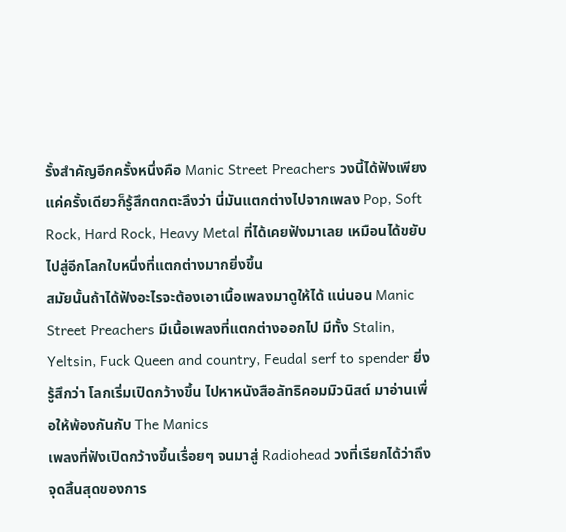รั้งสำคัญอีกครั้งหนึ่งคือ Manic Street Preachers วงนี้ได้ฟังเพียงแค่ครั้งเดียวก็รู้สึกตกตะลึงว่า นี่มันแตกต่างไปจากเพลง Pop, Soft Rock, Hard Rock, Heavy Metal ที่ได้เคยฟังมาเลย เหมือนได้ขยับไปสู่อีกโลกใบหนึ่งที่แตกต่างมากยิ่งขึ้น
สมัยนั้นถ้าได้ฟังอะไรจะต้องเอาเนื้อเพลงมาดูให้ได้ แน่นอน Manic Street Preachers มีเนื้อเพลงที่แตกต่างออกไป มีทั้ง Stalin, Yeltsin, Fuck Queen and country, Feudal serf to spender ยิ่งรู้สึกว่า โลกเริ่มเปิดกว้างขึ้น ไปหาหนังสือลัทธิคอมมิวนิสต์ มาอ่านเพื่อให้พ้องกันกับ The Manics
เพลงที่ฟังเปิดกว้างขึ้นเรื่อยๆ จนมาสู่ Radiohead วงที่เรียกได้ว่าถึงจุดสิ้นสุดของการ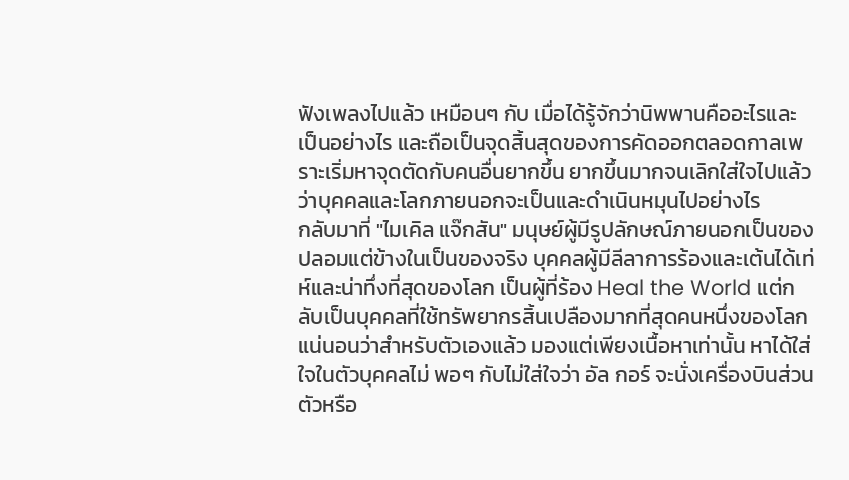ฟังเพลงไปแล้ว เหมือนๆ กับ เมื่อได้รู้จักว่านิพพานคืออะไรและเป็นอย่างไร และถือเป็นจุดสิ้นสุดของการคัดออกตลอดกาลเพราะเริ่มหาจุดตัดกับคนอื่นยากขึ้น ยากขึ้นมากจนเลิกใส่ใจไปแล้วว่าบุคคลและโลกภายนอกจะเป็นและดำเนินหมุนไปอย่างไร
กลับมาที่ "ไมเคิล แจ๊กสัน" มนุษย์ผู้มีรูปลักษณ์ภายนอกเป็นของปลอมแต่ข้างในเป็นของจริง บุคคลผู้มีลีลาการร้องและเต้นได้เท่ห์และน่าทึ่งที่สุดของโลก เป็นผู้ที่ร้อง Heal the World แต่กลับเป็นบุคคลที่ใช้ทรัพยากรสิ้นเปลืองมากที่สุดคนหนึ่งของโลก
แน่นอนว่าสำหรับตัวเองแล้ว มองแต่เพียงเนื้อหาเท่านั้น หาได้ใส่ใจในตัวบุคคลไม่ พอๆ กับไม่ใส่ใจว่า อัล กอร์ จะนั่งเครื่องบินส่วนตัวหรือ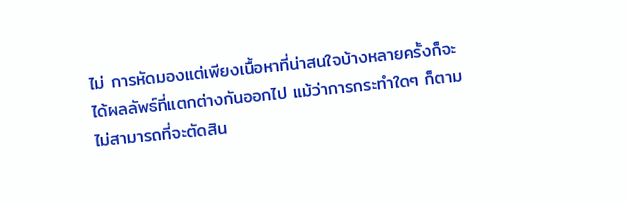ไม่ การหัดมองแต่เพียงเนื้อหาที่น่าสนใจบ้างหลายครั้งก็จะได้ผลลัพธ์ที่แตกต่างกันออกไป แม้ว่าการกระทำใดๆ ก็ตามไม่สามารถที่จะตัดสิน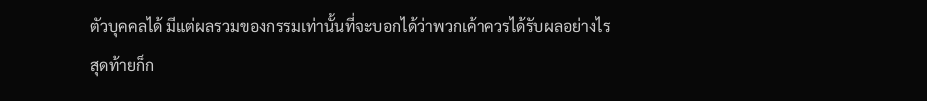ตัวบุคคลได้ มีแต่ผลรวมของกรรมเท่านั้นที่จะบอกได้ว่าพวกเค้าควรได้รับผลอย่างไร
สุดท้ายก็ก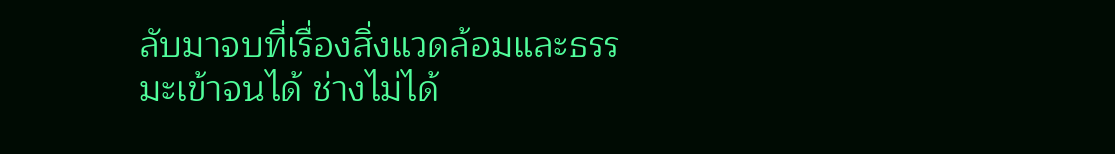ลับมาจบที่เรื่องสิ่งแวดล้อมและธรรมะเข้าจนได้ ช่างไม่ได้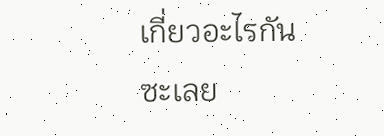เกี่ยวอะไรกันซะเลย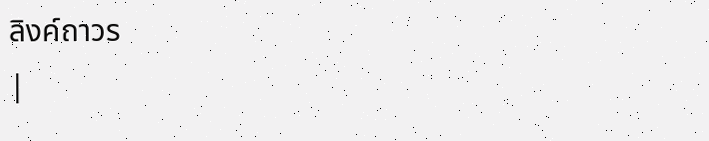ลิงค์ถาวร
|